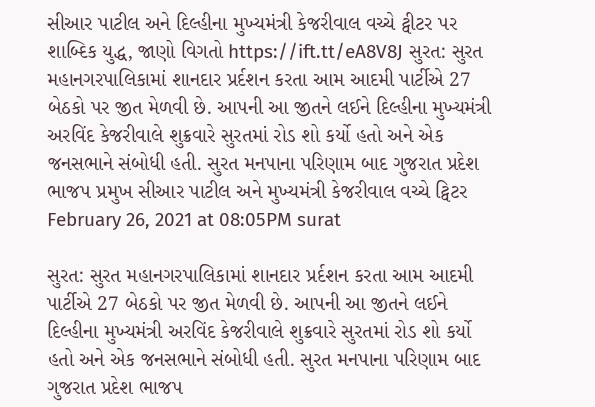સીઆર પાટીલ અને દિલ્હીના મુખ્યમંત્રી કેજરીવાલ વચ્ચે ટ્વીટર પર શાબ્દિક યુદ્ધ, જાણો વિગતો https://ift.tt/eA8V8J સુરત: સુરત મહાનગરપાલિકામાં શાનદાર પ્રર્દશન કરતા આમ આદમી પાર્ટીએ 27 બેઠકો પર જીત મેળવી છે. આપની આ જીતને લઈને દિલ્હીના મુખ્યમંત્રી અરવિંદ કેજરીવાલે શુક્રવારે સુરતમાં રોડ શો કર્યો હતો અને એક જનસભાને સંબોધી હતી. સુરત મનપાના પરિણામ બાદ ગુજરાત પ્રદેશ ભાજપ પ્રમુખ સીઆર પાટીલ અને મુખ્યમંત્રી કેજરીવાલ વચ્ચે ટ્વિટર February 26, 2021 at 08:05PM surat

સુરત: સુરત મહાનગરપાલિકામાં શાનદાર પ્રર્દશન કરતા આમ આદમી પાર્ટીએ 27 બેઠકો પર જીત મેળવી છે. આપની આ જીતને લઈને દિલ્હીના મુખ્યમંત્રી અરવિંદ કેજરીવાલે શુક્રવારે સુરતમાં રોડ શો કર્યો હતો અને એક જનસભાને સંબોધી હતી. સુરત મનપાના પરિણામ બાદ ગુજરાત પ્રદેશ ભાજપ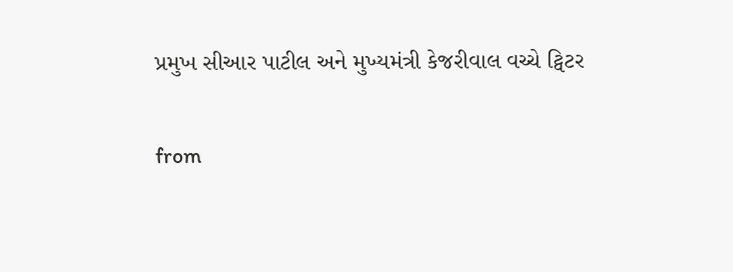પ્રમુખ સીઆર પાટીલ અને મુખ્યમંત્રી કેજરીવાલ વચ્ચે ટ્વિટર

from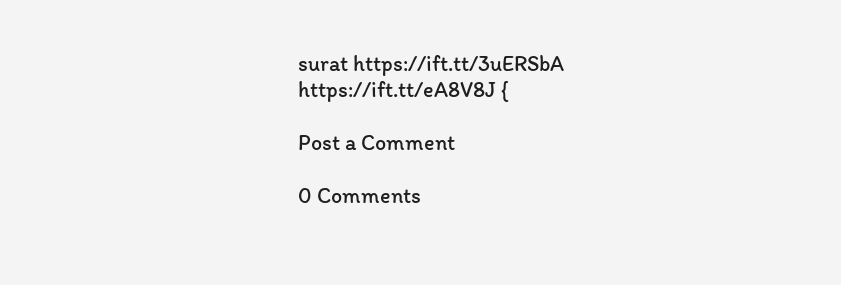surat https://ift.tt/3uERSbA
https://ift.tt/eA8V8J {

Post a Comment

0 Comments